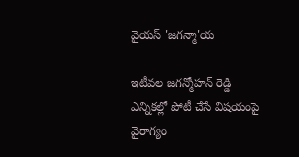వైయస్ 'జగన్మా'య

ఇటీవల జగన్మోహన్ రెడ్డి ఎన్నికల్లో పోటీ చేసే విషయంపై వైరాగ్యం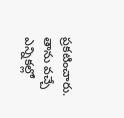ప్రకటించారు. తాను వచ్చే ఎన్నికల్లో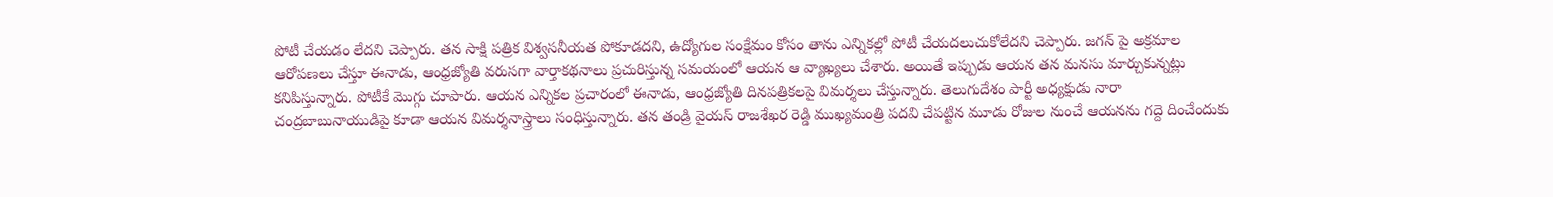పోటీ చేయడం లేదని చెప్పారు. తన సాక్షి పత్రిక విశ్వసనీయత పోకూడదని, ఉద్యోగుల సంక్షేమం కోసం తాను ఎన్నికల్లో పోటీ చేయదలుచుకోలేదని చెప్పారు. జగన్ పై అక్రమాల ఆరోపణలు చేస్తూ ఈనాడు, ఆంధ్రజ్యోతి వరుసగా వార్తాకథనాలు ప్రచురిస్తున్న సమయంలో ఆయన ఆ వ్యాఖ్యలు చేశారు. అయితే ఇప్పుడు ఆయన తన మనసు మార్చుకున్నట్లు కనిపిస్తున్నారు. పోటీకే మొగ్గు చూపారు. ఆయన ఎన్నికల ప్రచారంలో ఈనాడు, ఆంధ్రజ్యోతి దినపత్రికలపై విమర్శలు చేస్తున్నారు. తెలుగుదేశం పార్టీ అధ్యక్షుడు నారా చంద్రబాబునాయుడిపై కూడా ఆయన విమర్శనాస్త్రాలు సంధిస్తున్నారు. తన తండ్రి వైయస్ రాజశేఖర రెడ్డి ముఖ్యమంత్రి పదవి చేపట్టిన మూడు రోజుల నుంచే ఆయనను గద్దె దించేందుకు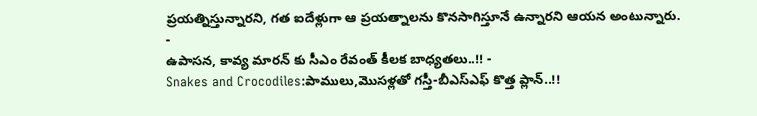ప్రయత్నిస్తున్నారని, గత ఐదేళ్లుగా ఆ ప్రయత్నాలను కొనసాగిస్తూనే ఉన్నారని ఆయన అంటున్నారు.
-
ఉపాసన, కావ్య మారన్ కు సీఎం రేవంత్ కీలక బాధ్యతలు..!! -
Snakes and Crocodiles:పాములు,మొసళ్లతో గస్తీ-బీఎస్ఎఫ్ కొత్త ప్లాన్..!!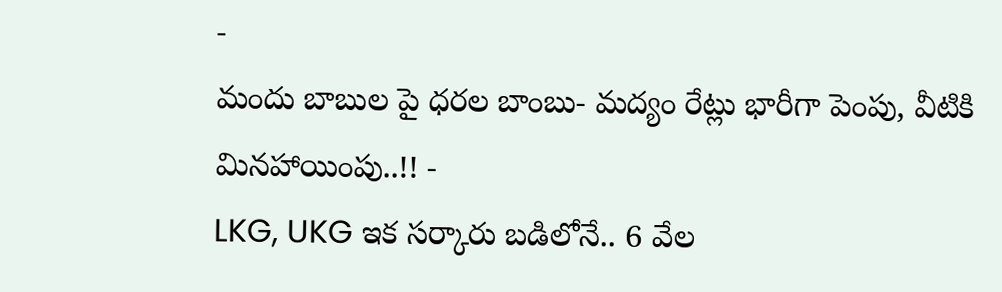-
మందు బాబుల పై ధరల బాంబు- మద్యం రేట్లు భారీగా పెంపు, వీటికి మినహాయింపు..!! -
LKG, UKG ఇక సర్కారు బడిలోనే.. 6 వేల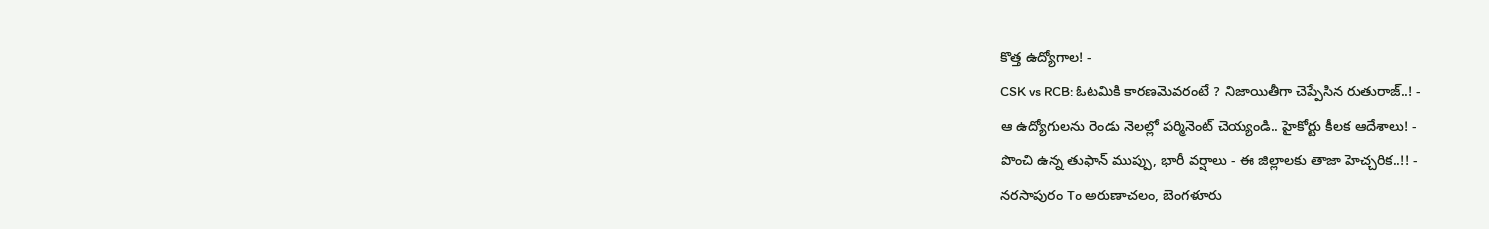కొత్త ఉద్యోగాల! -
CSK vs RCB: ఓటమికి కారణమెవరంటే ? నిజాయితీగా చెప్పేసిన రుతురాజ్..! -
ఆ ఉద్యోగులను రెండు నెలల్లో పర్మినెంట్ చెయ్యండి.. హైకోర్టు కీలక ఆదేశాలు! -
పొంచి ఉన్న తుఫాన్ ముప్పు, భారీ వర్షాలు - ఈ జిల్లాలకు తాజా హెచ్చరిక..!! -
నరసాపురం To అరుణాచలం, బెంగళూరు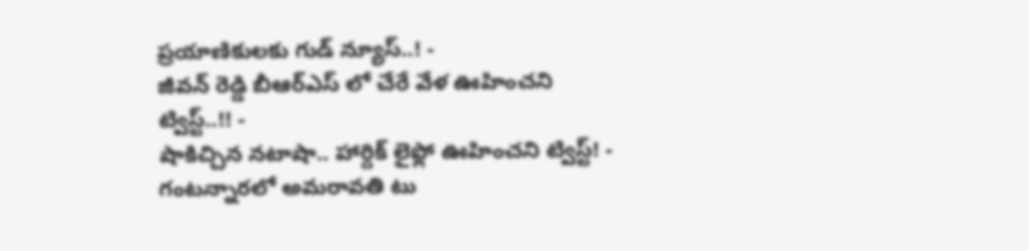ప్రయాణికులకు గుడ్ న్యూస్..! -
జీవన్ రెడ్డి బీఆర్ఎస్ లో చేరే వేళ ఊహించని ట్విస్ట్..!! -
షాకిచ్చిన నటాషా.. హార్దిక్ లైఫ్లో ఊహించని ట్విస్ట్! -
గంటన్నారలో అమరావతి టు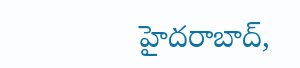హైదరాబాద్,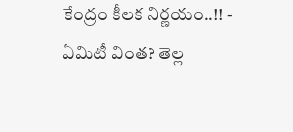కేంద్రం కీలక నిర్ణయం..!! -
ఏమిటీ వింత? తెల్ల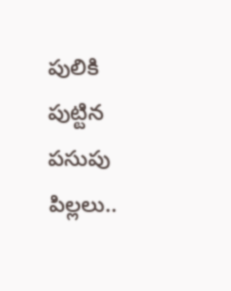పులికి పుట్టిన పసుపు పిల్లలు..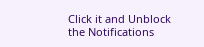Click it and Unblock the Notifications